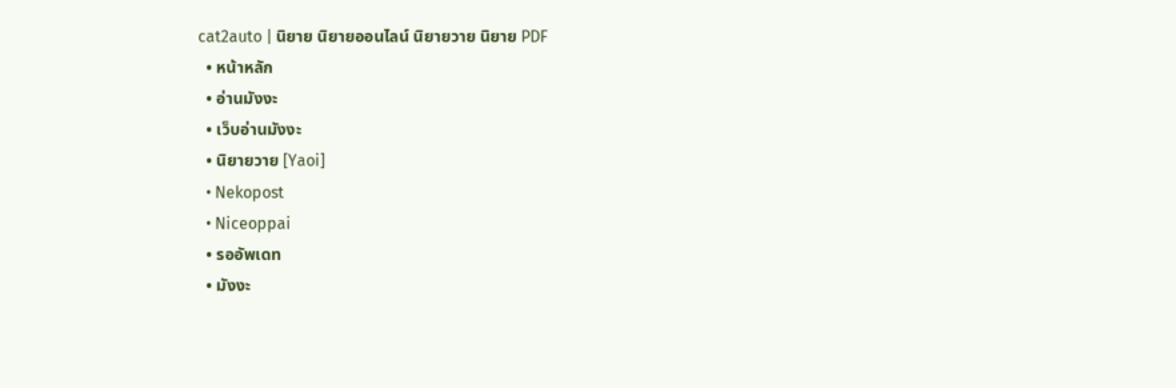cat2auto | นิยาย นิยายออนไลน์ นิยายวาย นิยาย PDF
  • หน้าหลัก
  • อ่านมังงะ
  • เว็บอ่านมังงะ
  • นิยายวาย [Yaoi]
  • Nekopost
  • Niceoppai
  • รออัพเดท
  • มังงะ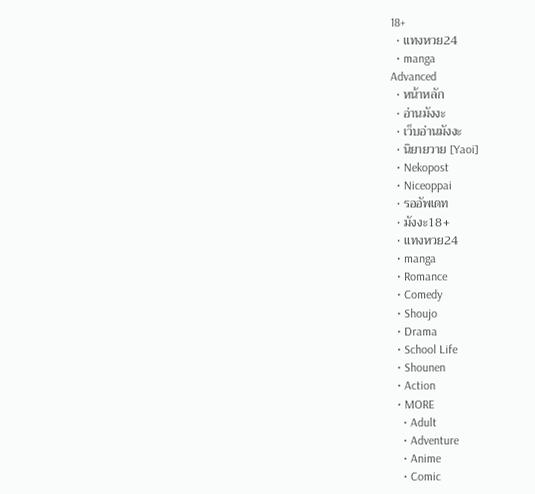18+
  • แทงหวย24
  • manga
Advanced
  • หน้าหลัก
  • อ่านมังงะ
  • เว็บอ่านมังงะ
  • นิยายวาย [Yaoi]
  • Nekopost
  • Niceoppai
  • รออัพเดท
  • มังงะ18+
  • แทงหวย24
  • manga
  • Romance
  • Comedy
  • Shoujo
  • Drama
  • School Life
  • Shounen
  • Action
  • MORE
    • Adult
    • Adventure
    • Anime
    • Comic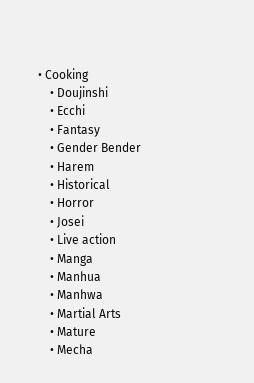• Cooking
    • Doujinshi
    • Ecchi
    • Fantasy
    • Gender Bender
    • Harem
    • Historical
    • Horror
    • Josei
    • Live action
    • Manga
    • Manhua
    • Manhwa
    • Martial Arts
    • Mature
    • Mecha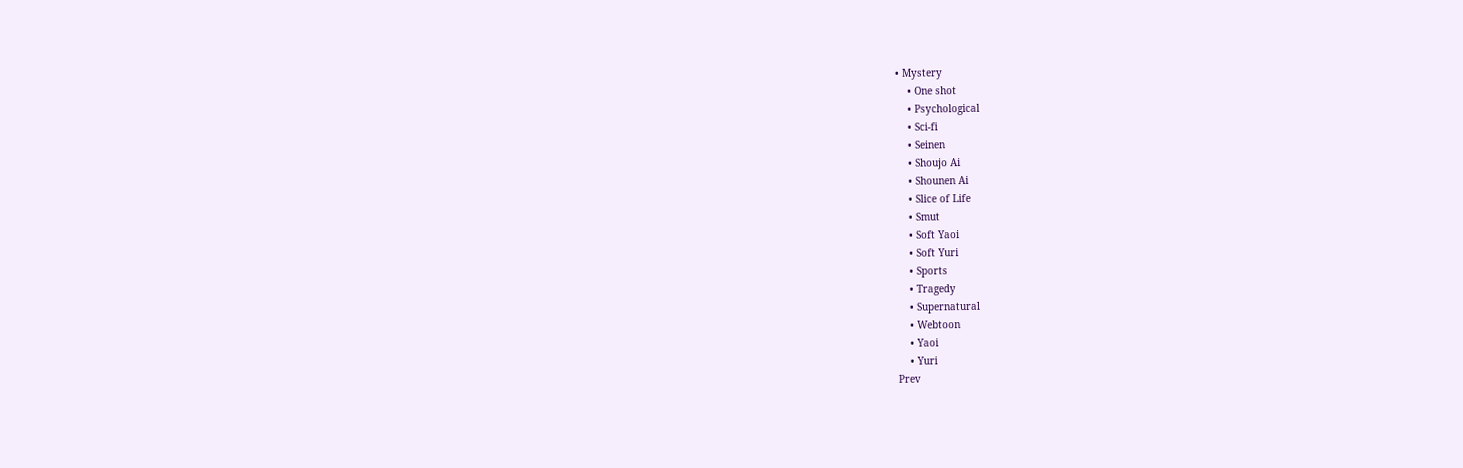• Mystery
    • One shot
    • Psychological
    • Sci-fi
    • Seinen
    • Shoujo Ai
    • Shounen Ai
    • Slice of Life
    • Smut
    • Soft Yaoi
    • Soft Yuri
    • Sports
    • Tragedy
    • Supernatural
    • Webtoon
    • Yaoi
    • Yuri
Prev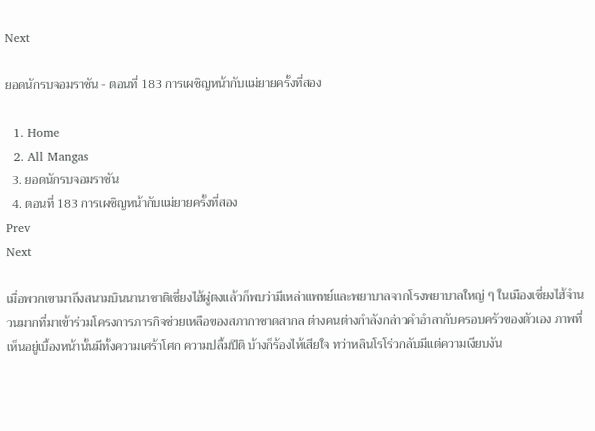Next

ยอดนักรบจอมราชัน - ตอนที่ 183 การเผชิญหน้ากับแม่ยายครั้งที่สอง

  1. Home
  2. All Mangas
  3. ยอดนักรบจอมราชัน
  4. ตอนที่ 183 การเผชิญหน้ากับแม่ยายครั้งที่สอง
Prev
Next

เมื่อพวกเขามาถึงสนามบินนานาชาติเซี่ยงไฮ้ผู่ตงแล้วก็พบว่ามีเหล่าแพทย์และพยาบาลจากโรงพยาบาลใหญ่ ๆ ในเมืองเซี่ยงไฮ้จำนวนมากที่มาเข้าร่วมโครงการภารกิจช่วยเหลือของสภากาชาดสากล ต่างคนต่างกำลังกล่าวคำอำลากับครอบครัวของตัวเอง ภาพที่เห็นอยู่เบื้องหน้านั้นมีทั้งความเศร้าโศก ความปลื้มปีติ บ้างก็ร้องไห้เสียใจ ทว่าหลินโรโร่วกลับมีแต่ความเงียบงัน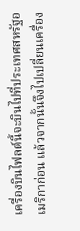เครื่องบินไฟลต์นี้จะบินไปที่ประเทศสหรัฐอเมริกาก่อน แล้วจากนั้นจึงไปเปลี่ยนเครื่อง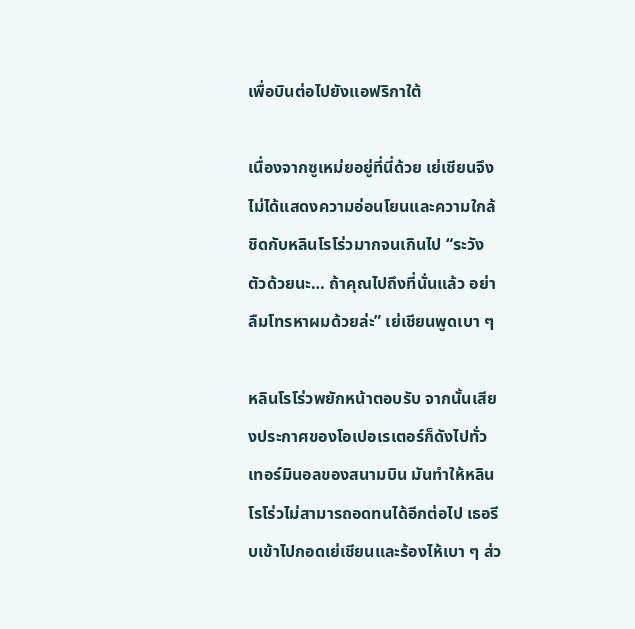เพื่อบินต่อไปยังแอฟริกาใต้

เนื่องจากซูเหม่ยอยู่ที่นี่ด้วย เย่เชียนจึงไม่ได้แสดงความอ่อนโยนและความใกล้ชิดกับหลินโรโร่วมากจนเกินไป “ระวังตัวด้วยนะ… ถ้าคุณไปถึงที่นั่นแล้ว อย่าลืมโทรหาผมด้วยล่ะ” เย่เชียนพูดเบา ๆ

หลินโรโร่วพยักหน้าตอบรับ จากนั้นเสียงประกาศของโอเปอเรเตอร์ก็ดังไปทั่วเทอร์มินอลของสนามบิน มันทำให้หลินโรโร่วไม่สามารถอดทนได้อีกต่อไป เธอรีบเข้าไปกอดเย่เชียนและร้องไห้เบา ๆ ส่ว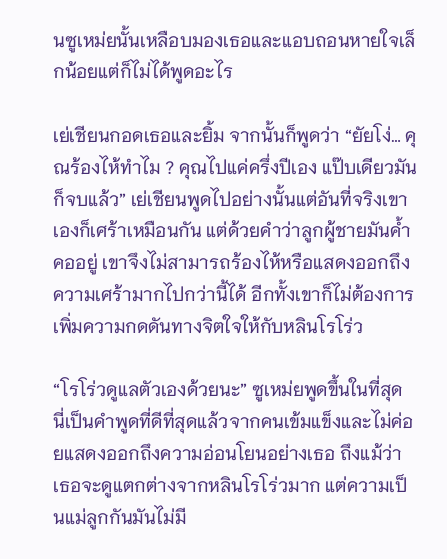นซูเหม่ยนั้นเหลือบมองเธอและแอบถอนหายใจเล็กน้อยแต่ก็ไม่ได้พูดอะไร

เย่เชียนกอดเธอและยิ้ม จากนั้นก็พูดว่า “ยัยโง่… คุณร้องไห้ทำไม ? คุณไปแค่ครึ่งปีเอง แป๊บเดียวมันก็จบแล้ว” เย่เชียนพูดไปอย่างนั้นแต่อันที่จริงเขาเองก็เศร้าเหมือนกัน แต่ด้วยคำว่าลูกผู้ชายมันค้ำคออยู่ เขาจึงไม่สามารถร้องไห้หรือแสดงออกถึงความเศร้ามากไปกว่านี้ได้ อีกทั้งเขาก็ไม่ต้องการเพิ่มความกดดันทางจิตใจให้กับหลินโรโร่ว

“โรโร่วดูแลตัวเองด้วยนะ” ซูเหม่ยพูดขึ้นในที่สุด นี่เป็นคำพูดที่ดีที่สุดแล้วจากคนเข้มแข็งและไม่ค่อยแสดงออกถึงความอ่อนโยนอย่างเธอ ถึงแม้ว่าเธอจะดูแตกต่างจากหลินโรโร่วมาก แต่ความเป็นแม่ลูกกันมันไม่มี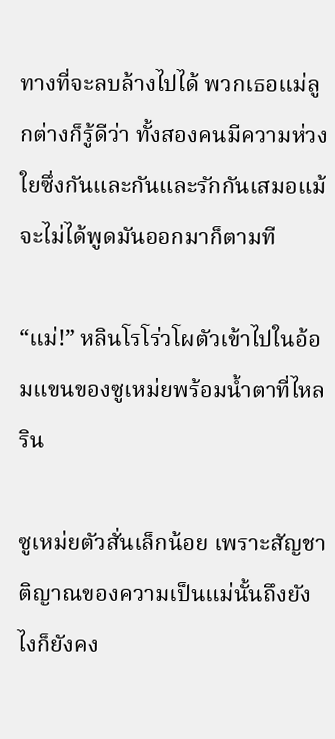ทางที่จะลบล้างไปได้ พวกเธอแม่ลูกต่างก็รู้ดีว่า ทั้งสองคนมีความห่วงใยซึ่งกันและกันและรักกันเสมอแม้จะไม่ได้พูดมันออกมาก็ตามที

“แม่!” หลินโรโร่วโผตัวเข้าไปในอ้อมแขนของซูเหม่ยพร้อมน้ำตาที่ไหลริน

ซูเหม่ยตัวสั่นเล็กน้อย เพราะสัญชาติญาณของความเป็นแม่นั้นถึงยังไงก็ยังคง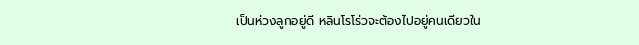เป็นห่วงลูกอยู่ดี หลินโรโร่วจะต้องไปอยู่คนเดียวใน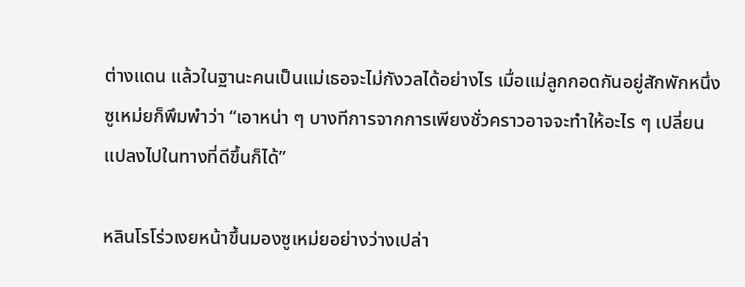ต่างแดน แล้วในฐานะคนเป็นแม่เธอจะไม่กังวลได้อย่างไร เมื่อแม่ลูกกอดกันอยู่สักพักหนึ่ง ซูเหม่ยก็พึมพำว่า “เอาหน่า ๆ บางทีการจากการเพียงชั่วคราวอาจจะทำให้อะไร ๆ เปลี่ยนแปลงไปในทางที่ดีขึ้นก็ได้”

หลินโรโร่วเงยหน้าขึ้นมองซูเหม่ยอย่างว่างเปล่า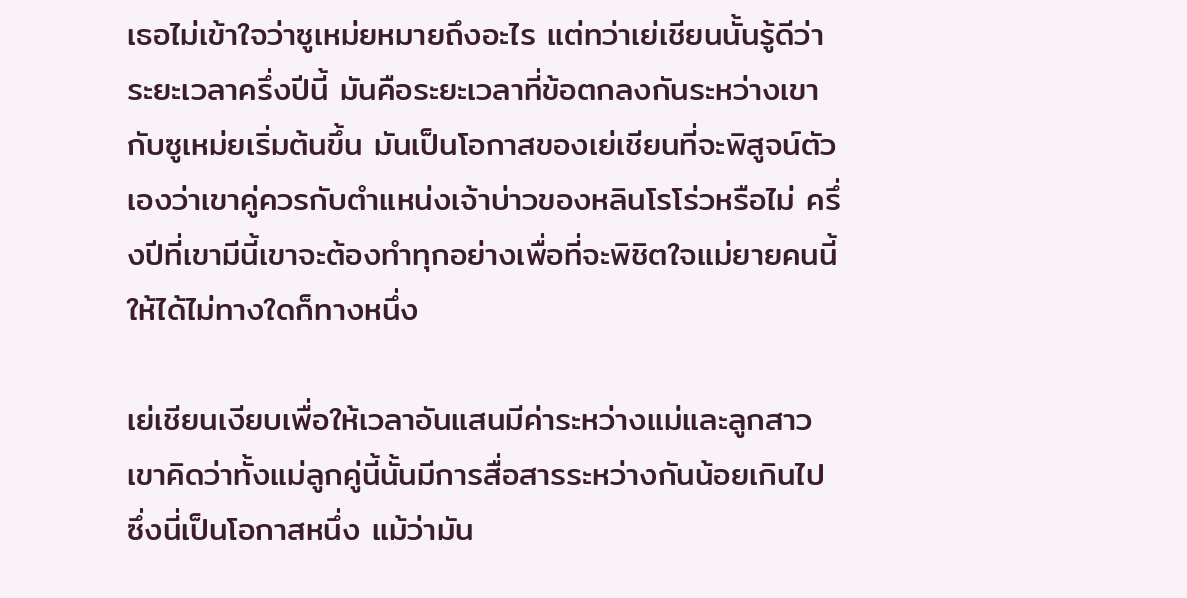เธอไม่เข้าใจว่าซูเหม่ยหมายถึงอะไร แต่ทว่าเย่เชียนนั้นรู้ดีว่าระยะเวลาครึ่งปีนี้ มันคือระยะเวลาที่ข้อตกลงกันระหว่างเขากับซูเหม่ยเริ่มต้นขึ้น มันเป็นโอกาสของเย่เชียนที่จะพิสูจน์ตัวเองว่าเขาคู่ควรกับตำแหน่งเจ้าบ่าวของหลินโรโร่วหรือไม่ ครึ่งปีที่เขามีนี้เขาจะต้องทำทุกอย่างเพื่อที่จะพิชิตใจแม่ยายคนนี้ให้ได้ไม่ทางใดก็ทางหนึ่ง

เย่เชียนเงียบเพื่อให้เวลาอันแสนมีค่าระหว่างแม่และลูกสาว เขาคิดว่าทั้งแม่ลูกคู่นี้นั้นมีการสื่อสารระหว่างกันน้อยเกินไป ซึ่งนี่เป็นโอกาสหนึ่ง แม้ว่ามัน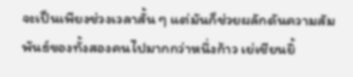จะเป็นเพียงช่วงเวลาสั้น ๆ แต่มันก็ช่วยผลักดันความสัมพันธ์ของทั้งสองคนไปมากกว่าหนึ่งก้าว เย่เชียนยิ้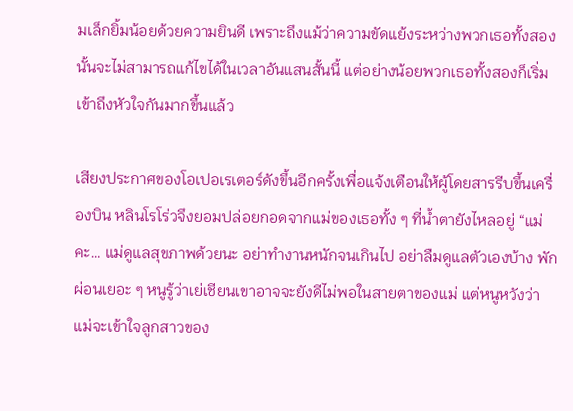มเล็กยิ้มน้อยด้วยความยินดี เพราะถึงแม้ว่าความขัดแย้งระหว่างพวกเธอทั้งสองนั้นจะไม่สามารถแก้ไขได้ในเวลาอันแสนสั้นนี้ แต่อย่างน้อยพวกเธอทั้งสองก็เริ่มเข้าถึงหัวใจกันมากขึ้นแล้ว

เสียงประกาศของโอเปอเรเตอร์ดังขึ้นอีกครั้งเพื่อแจ้งเตือนให้ผู้โดยสารรีบขึ้นเครื่องบิน หลินโรโร่วจึงยอมปล่อยกอดจากแม่ของเธอทั้ง ๆ ที่น้ำตายังไหลอยู่ “แม่คะ… แม่ดูแลสุขภาพด้วยนะ อย่าทำงานหนักจนเกินไป อย่าลืมดูแลตัวเองบ้าง พักผ่อนเยอะ ๆ หนูรู้ว่าเย่เชียนเขาอาจจะยังดีไม่พอในสายตาของแม่ แต่หนูหวังว่าแม่จะเข้าใจลูกสาวของ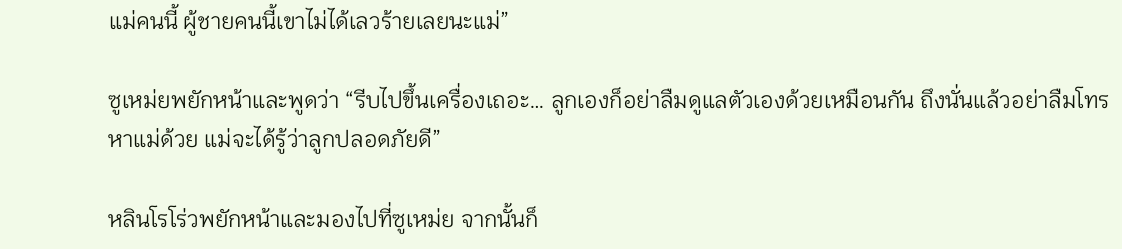แม่คนนี้ ผู้ชายคนนี้เขาไม่ได้เลวร้ายเลยนะแม่”

ซูเหม่ยพยักหน้าและพูดว่า “รีบไปขึ้นเครื่องเถอะ… ลูกเองก็อย่าลืมดูแลตัวเองด้วยเหมือนกัน ถึงนั่นแล้วอย่าลืมโทรหาแม่ด้วย แม่จะได้รู้ว่าลูกปลอดภัยดี”

หลินโรโร่วพยักหน้าและมองไปที่ซูเหม่ย จากนั้นก็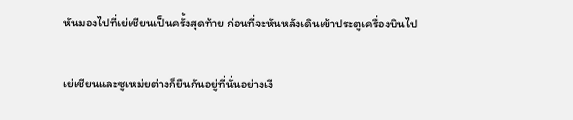หันมองไปที่เย่เชียนเป็นครั้งสุดท้าย ก่อนที่จะหันหลังเดินเข้าประตูเครื่องบินไป

เย่เชียนและซูเหม่ยต่างก็ยืนกันอยู่ที่นั่นอย่างเงี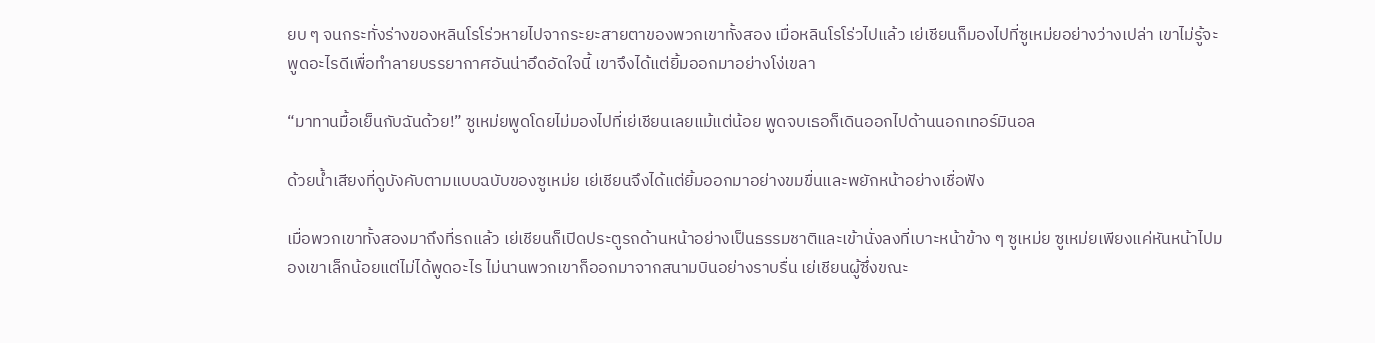ยบ ๆ จนกระทั่งร่างของหลินโรโร่วหายไปจากระยะสายตาของพวกเขาทั้งสอง เมื่อหลินโรโร่วไปแล้ว เย่เชียนก็มองไปที่ซูเหม่ยอย่างว่างเปล่า เขาไม่รู้จะพูดอะไรดีเพื่อทำลายบรรยากาศอันน่าอึดอัดใจนี้ เขาจึงได้แต่ยิ้มออกมาอย่างโง่เขลา

“มาทานมื้อเย็นกับฉันด้วย!” ซูเหม่ยพูดโดยไม่มองไปที่เย่เชียนเลยแม้แต่น้อย พูดจบเธอก็เดินออกไปด้านนอกเทอร์มินอล

ด้วยน้ำเสียงที่ดูบังคับตามแบบฉบับของซูเหม่ย เย่เชียนจึงได้แต่ยิ้มออกมาอย่างขมขื่นและพยักหน้าอย่างเชื่อฟัง

เมื่อพวกเขาทั้งสองมาถึงที่รถแล้ว เย่เชียนก็เปิดประตูรถด้านหน้าอย่างเป็นธรรมชาติและเข้านั่งลงที่เบาะหน้าข้าง ๆ ซูเหม่ย ซูเหม่ยเพียงแค่หันหน้าไปมองเขาเล็กน้อยแต่ไม่ได้พูดอะไร ไม่นานพวกเขาก็ออกมาจากสนามบินอย่างราบรื่น เย่เชียนผู้ซึ่งขณะ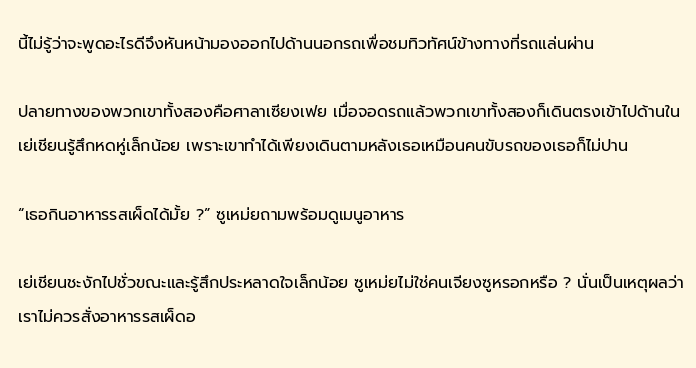นี้ไม่รู้ว่าจะพูดอะไรดีจึงหันหน้ามองออกไปด้านนอกรถเพื่อชมทิวทัศน์ข้างทางที่รถแล่นผ่าน

ปลายทางของพวกเขาทั้งสองคือศาลาเซียงเฟย เมื่อจอดรถแล้วพวกเขาทั้งสองก็เดินตรงเข้าไปด้านใน เย่เชียนรู้สึกหดหู่เล็กน้อย เพราะเขาทำได้เพียงเดินตามหลังเธอเหมือนคนขับรถของเธอก็ไม่ปาน

“เธอกินอาหารรสเผ็ดได้มั้ย ?” ซูเหม่ยถามพร้อมดูเมนูอาหาร

เย่เชียนชะงักไปชั่วขณะและรู้สึกประหลาดใจเล็กน้อย ซูเหม่ยไม่ใช่คนเจียงซูหรอกหรือ ? นั่นเป็นเหตุผลว่าเราไม่ควรสั่งอาหารรสเผ็ดอ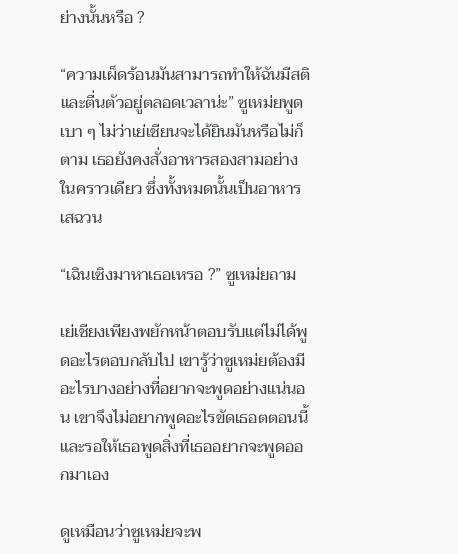ย่างนั้นหรือ ?

“ความเผ็ดร้อนมันสามารถทำให้ฉันมีสติและตื่นตัวอยู่ตลอดเวลาน่ะ” ซูเหม่ยพูดเบา ๆ ไม่ว่าเย่เชียนจะได้ยินมันหรือไม่ก็ตาม เธอยังคงสั่งอาหารสองสามอย่างในคราวเดียว ซึ่งทั้งหมดนั้นเป็นอาหารเสฉวน

“เฉินเซิงมาหาเธอเหรอ ?” ซูเหม่ยถาม

เย่เชียงเพียงพยักหน้าตอบรับแต่ไม่ได้พูดอะไรตอบกลับไป เขารู้ว่าซูเหม่ยต้องมีอะไรบางอย่างที่อยากจะพูดอย่างแน่นอน เขาจึงไม่อยากพูดอะไรขัดเธอตตอนนี้และรอให้เธอพูดสิ่งที่เธออยากจะพูดออกมาเอง

ดูเหมือนว่าซูเหม่ยจะพ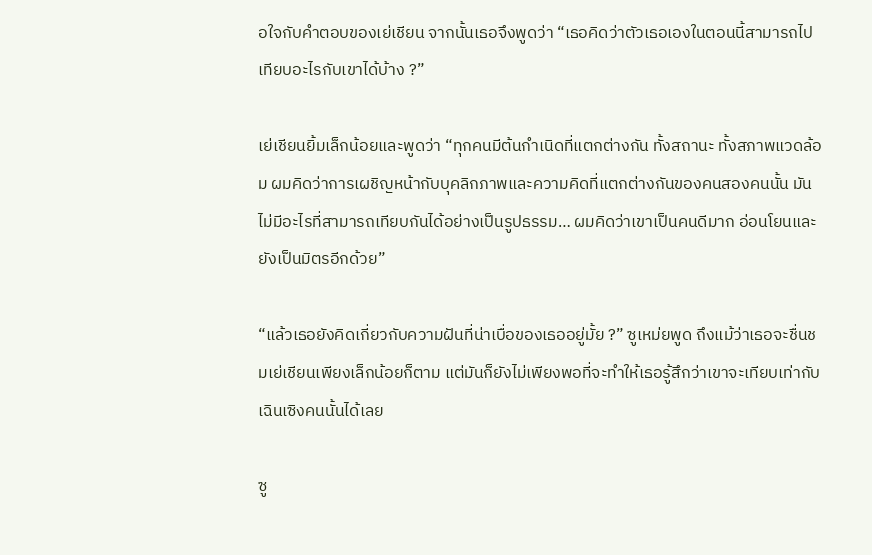อใจกับคำตอบของเย่เชียน จากนั้นเธอจึงพูดว่า “เธอคิดว่าตัวเธอเองในตอนนี้สามารถไปเทียบอะไรกับเขาได้บ้าง ?”

เย่เชียนยิ้มเล็กน้อยและพูดว่า “ทุกคนมีต้นกำเนิดที่แตกต่างกัน ทั้งสถานะ ทั้งสภาพแวดล้อม ผมคิดว่าการเผชิญหน้ากับบุคลิกภาพและความคิดที่แตกต่างกันของคนสองคนนั้น มันไม่มีอะไรที่สามารถเทียบกันได้อย่างเป็นรูปธรรม… ผมคิดว่าเขาเป็นคนดีมาก อ่อนโยนและยังเป็นมิตรอีกด้วย”

“แล้วเธอยังคิดเกี่ยวกับความฝันที่น่าเบื่อของเธออยู่มั้ย ?” ซูเหม่ยพูด ถึงแม้ว่าเธอจะชื่นชมเย่เชียนเพียงเล็กน้อยก็ตาม แต่มันก็ยังไม่เพียงพอที่จะทำให้เธอรู้สึกว่าเขาจะเทียบเท่ากับเฉินเซิงคนนั้นได้เลย

ซู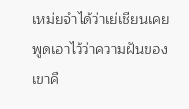เหม่ยจำได้ว่าเย่เชียนเคยพูดเอาไว้ว่าความฝันของเขาคื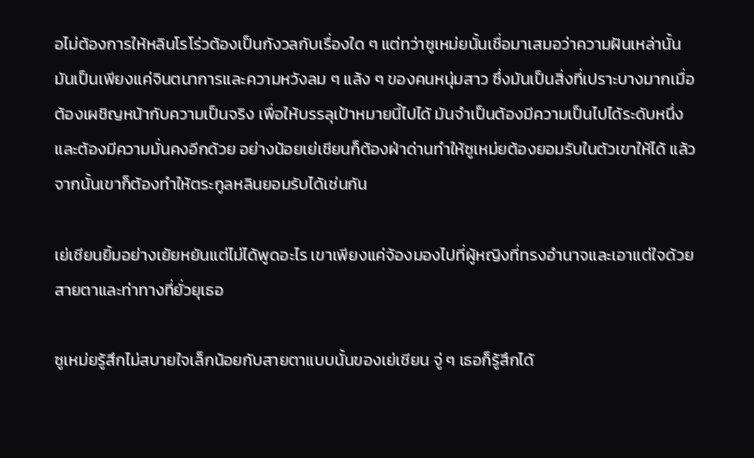อไม่ต้องการให้หลินโรโร่วต้องเป็นกังวลกับเรื่องใด ๆ แต่ทว่าซูเหม่ยนั้นเชื่อมาเสมอว่าความฝันเหล่านั้นมันเป็นเพียงแค่จินตนาการและความหวังลม ๆ แล้ง ๆ ของคนหนุ่มสาว ซึ่งมันเป็นสิ่งที่เปราะบางมากเมื่อต้องเผชิญหน้ากับความเป็นจริง เพื่อให้บรรลุเป้าหมายนี้ไปได้ มันจำเป็นต้องมีความเป็นไปได้ระดับหนึ่งและต้องมีความมั่นคงอีกด้วย อย่างน้อยเย่เชียนก็ต้องฝ่าด่านทำให้ซูเหม่ยต้องยอมรับในตัวเขาให้ได้ แล้วจากนั้นเขาก็ต้องทำให้ตระกูลหลินยอมรับได้เช่นกัน

เย่เชียนยิ้มอย่างเย้ยหยันแต่ไม่ได้พูดอะไร เขาเพียงแค่จ้องมองไปที่ผู้หญิงที่ทรงอำนาจและเอาแต่ใจด้วยสายตาและท่าทางที่ยั่วยุเธอ

ซูเหม่ยรู้สึกไม่สบายใจเล็กน้อยกับสายตาแบบนั้นของเย่เชียน จู่ ๆ เธอก็รู้สึกได้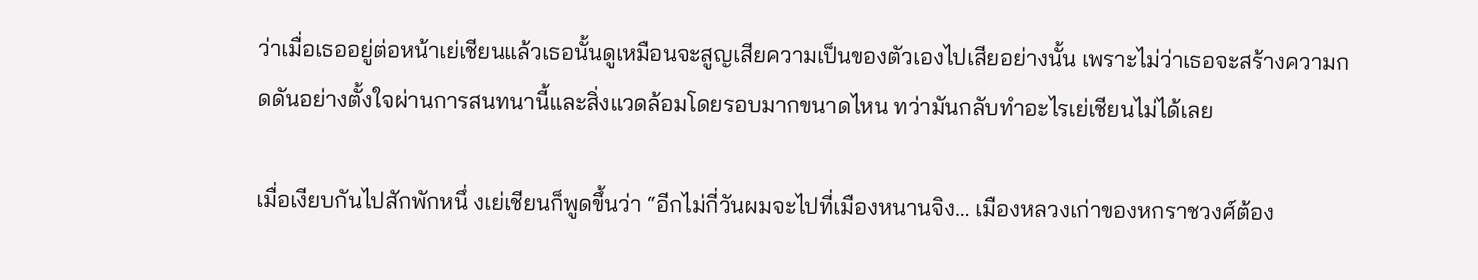ว่าเมื่อเธออยู่ต่อหน้าเย่เชียนแล้วเธอนั้นดูเหมือนจะสูญเสียความเป็นของตัวเองไปเสียอย่างนั้น เพราะไม่ว่าเธอจะสร้างความกดดันอย่างตั้งใจผ่านการสนทนานี้และสิ่งแวดล้อมโดยรอบมากขนาดไหน ทว่ามันกลับทำอะไรเย่เชียนไม่ได้เลย

เมื่อเงียบกันไปสักพักหนึ่ งเย่เชียนก็พูดขึ้นว่า “อีกไม่กี่วันผมจะไปที่เมืองหนานจิง… เมืองหลวงเก่าของหกราชวงศ์ต้อง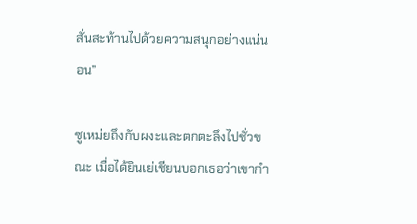สั่นสะท้านไปด้วยความสนุกอย่างแน่นอน”

ซูเหม่ยถึงกับผงะและตกตะลึงไปชั่วขณะ เมื่อได้ยินเย่เชียนบอกเธอว่าเขากำ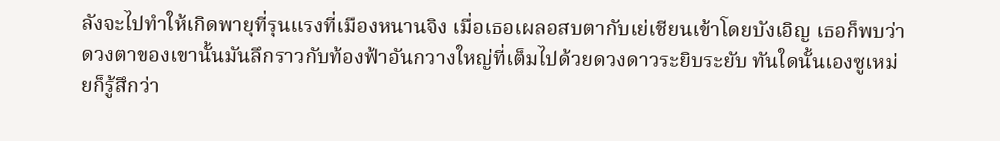ลังจะไปทำให้เกิดพายุที่รุนแรงที่เมืองหนานจิง เมื่อเธอเผลอสบตากับเย่เชียนเข้าโดยบังเอิญ เธอก็พบว่าดวงตาของเขานั้นมันลึกราวกับท้องฟ้าอันกวางใหญ่ที่เต็มไปด้วยดวงดาวระยิบระยับ ทันใดนั้นเองซูเหม่ยก็รู้สึกว่า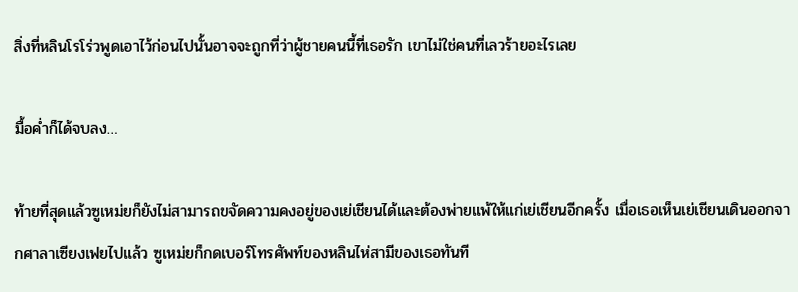สิ่งที่หลินโรโร่วพูดเอาไว้ก่อนไปนั้นอาจจะถูกที่ว่าผู้ชายคนนี้ที่เธอรัก เขาไม่ใช่คนที่เลวร้ายอะไรเลย

มื้อค่ำก็ได้จบลง…

ท้ายที่สุดแล้วซูเหม่ยก็ยังไม่สามารถขจัดความคงอยู่ของเย่เชียนได้และต้องพ่ายแพ้ให้แก่เย่เชียนอีกครั้ง เมื่อเธอเห็นเย่เชียนเดินออกจากศาลาเซียงเฟยไปแล้ว ซูเหม่ยก็กดเบอร์โทรศัพท์ของหลินไห่สามีของเธอทันที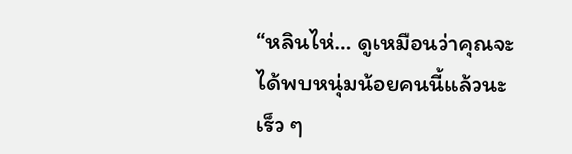“หลินไห่… ดูเหมือนว่าคุณจะได้พบหนุ่มน้อยคนนี้แล้วนะ เร็ว ๆ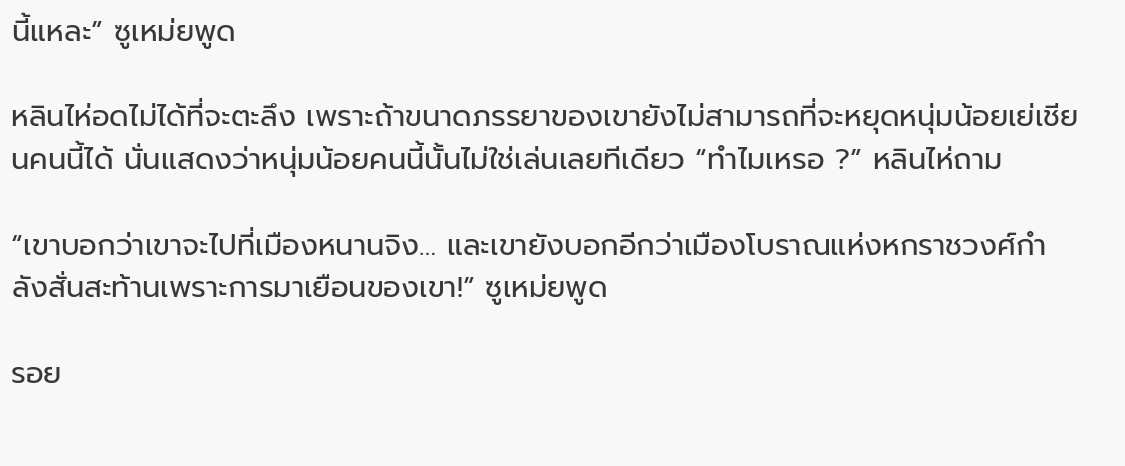นี้แหละ” ซูเหม่ยพูด

หลินไห่อดไม่ได้ที่จะตะลึง เพราะถ้าขนาดภรรยาของเขายังไม่สามารถที่จะหยุดหนุ่มน้อยเย่เชียนคนนี้ได้ นั่นแสดงว่าหนุ่มน้อยคนนี้นั้นไม่ใช่เล่นเลยทีเดียว “ทำไมเหรอ ?” หลินไห่ถาม

“เขาบอกว่าเขาจะไปที่เมืองหนานจิง… และเขายังบอกอีกว่าเมืองโบราณแห่งหกราชวงศ์กำลังสั่นสะท้านเพราะการมาเยือนของเขา!” ซูเหม่ยพูด

รอย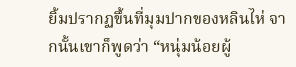ยิ้มปรากฏขึ้นที่มุมปากของหลินไห่ จากนั้นเขาก็พูดว่า “หนุ่มน้อยผู้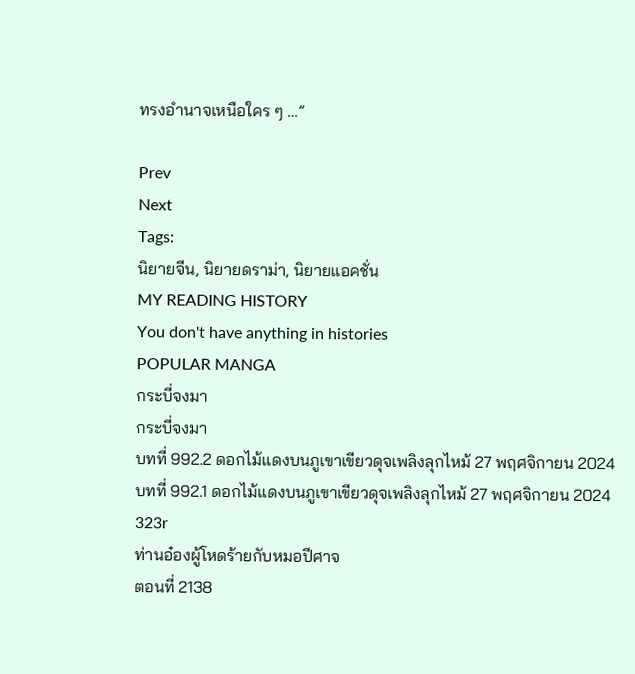ทรงอำนาจเหนือใคร ๆ …”

Prev
Next
Tags:
นิยายจีน, นิยายดราม่า, นิยายแอคชั่น
MY READING HISTORY
You don't have anything in histories
POPULAR MANGA
กระบี่จงมา
กระบี่จงมา
บทที่ 992.2 ดอกไม้แดงบนภูเขาเขียวดุจเพลิงลุกไหม้ 27 พฤศจิกายน 2024
บทที่ 992.1 ดอกไม้แดงบนภูเขาเขียวดุจเพลิงลุกไหม้ 27 พฤศจิกายน 2024
323r
ท่านอ๋องผู้โหดร้ายกับหมอปีศาจ
ตอนที่ 2138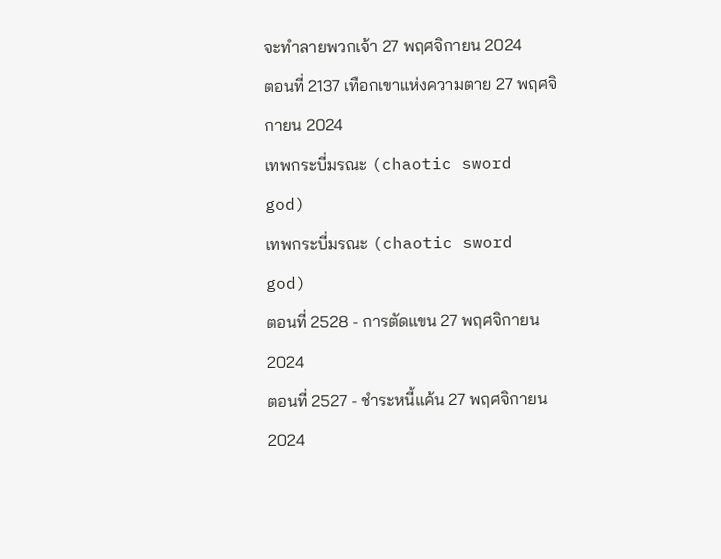จะทำลายพวกเจ้า 27 พฤศจิกายน 2024
ตอนที่ 2137 เทือกเขาแห่งความตาย 27 พฤศจิกายน 2024
เทพกระบี่มรณะ (chaotic sword god)
เทพกระบี่มรณะ (chaotic sword god)
ตอนที่ 2528 - การตัดแขน 27 พฤศจิกายน 2024
ตอนที่ 2527 - ชำระหนี้แค้น 27 พฤศจิกายน 2024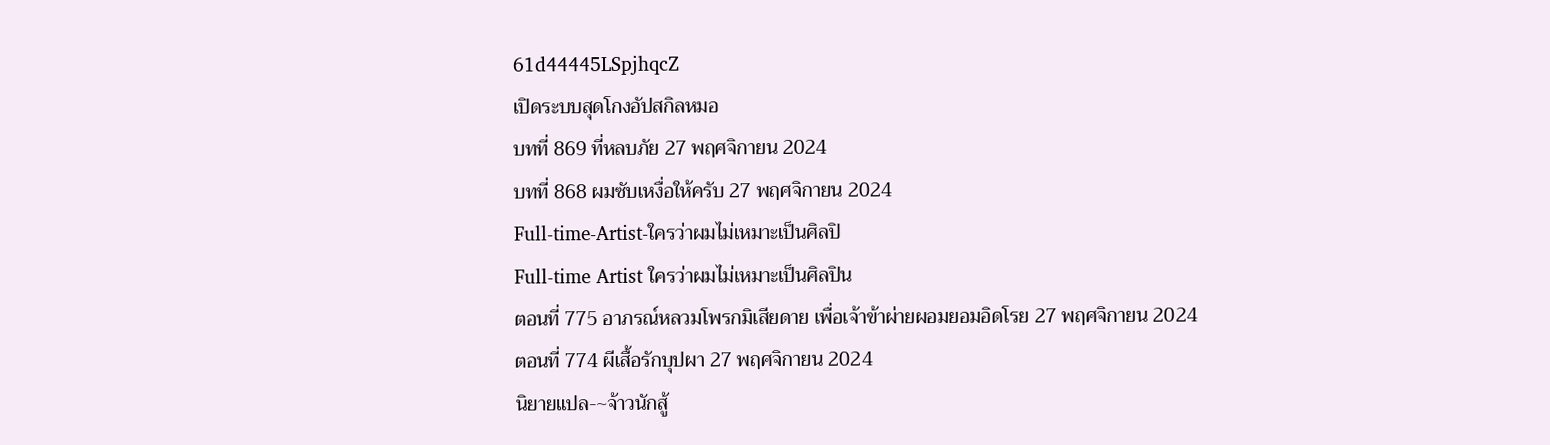61d44445LSpjhqcZ
เปิดระบบสุดโกงอัปสกิลหมอ
บทที่ 869 ที่หลบภัย 27 พฤศจิกายน 2024
บทที่ 868 ผมซับเหงื่อให้ครับ 27 พฤศจิกายน 2024
Full-time-Artist-ใครว่าผมไม่เหมาะเป็นศิลปิ
Full-time Artist ใครว่าผมไม่เหมาะเป็นศิลปิน
ตอนที่ 775 อาภรณ์หลวมโพรกมิเสียดาย เพื่อเจ้าข้าผ่ายผอมยอมอิดโรย 27 พฤศจิกายน 2024
ตอนที่ 774 ผีเสื้อรักบุปผา 27 พฤศจิกายน 2024
นิยายแปล-~จ้าวนักสู้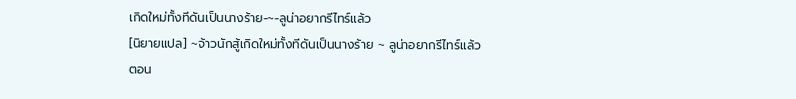เกิดใหม่ทั้งทีดันเป็นนางร้าย-~-ลูน่าอยากรีไทร์แล้ว
[นิยายแปล] ~จ้าวนักสู้เกิดใหม่ทั้งทีดันเป็นนางร้าย ~ ลูน่าอยากรีไทร์แล้ว
ตอน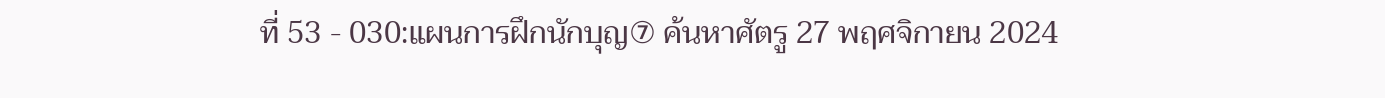ที่ 53 - 030:แผนการฝึกนักบุญ⑦ ค้นหาศัตรู 27 พฤศจิกายน 2024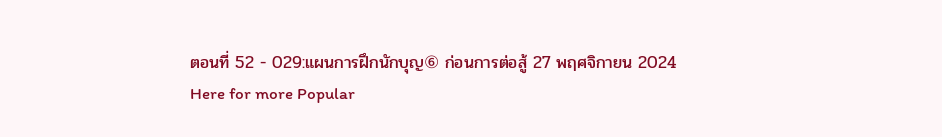ตอนที่ 52 - 029:แผนการฝึกนักบุญ⑥ ก่อนการต่อสู้ 27 พฤศจิกายน 2024
Here for more Popular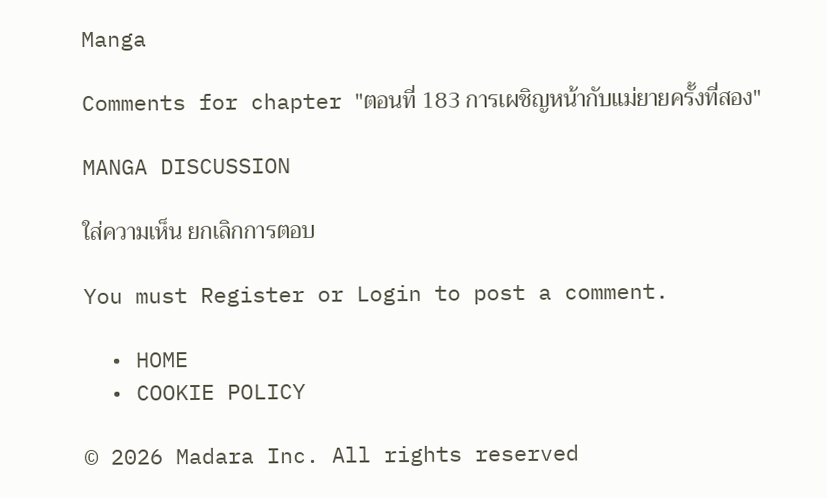Manga

Comments for chapter "ตอนที่ 183 การเผชิญหน้ากับแม่ยายครั้งที่สอง"

MANGA DISCUSSION

ใส่ความเห็น ยกเลิกการตอบ

You must Register or Login to post a comment.

  • HOME
  • COOKIE POLICY

© 2026 Madara Inc. All rights reserved